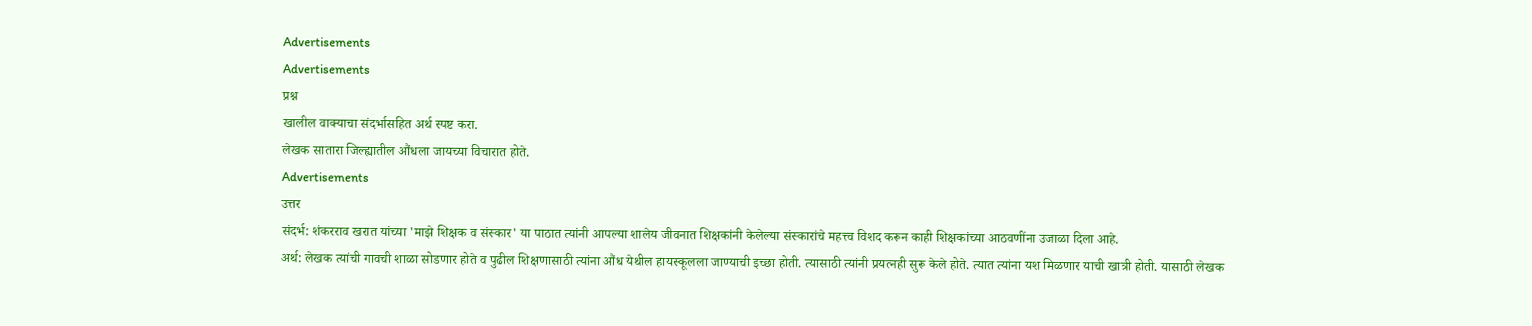Advertisements
Advertisements
प्रश्न
खालील वाक्याचा संदर्भासहित अर्थ स्पष्ट करा.
लेखक सातारा जिल्ह्यातील औंधला जायच्या विचारात होते.
Advertisements
उत्तर
संदर्भ: शंकरराव खरात यांच्या 'माझे शिक्षक व संस्कार' या पाठात त्यांनी आपल्या शालेय जीवनात शिक्षकांनी केलेल्या संस्कारांचे महत्त्व विशद करून काही शिक्षकांच्या आठवणींना उजाळा दिला आहे.
अर्थ: लेखक त्यांची गावची शाळा सोडणार होते व पुढील शिक्षणासाठी त्यांना औंध येथील हायस्कूलला जाण्याची इच्छा होती. त्यासाठी त्यांनी प्रयत्नही सुरू केले होते. त्यात त्यांना यश मिळणार याची खात्री होती. यासाठी लेखक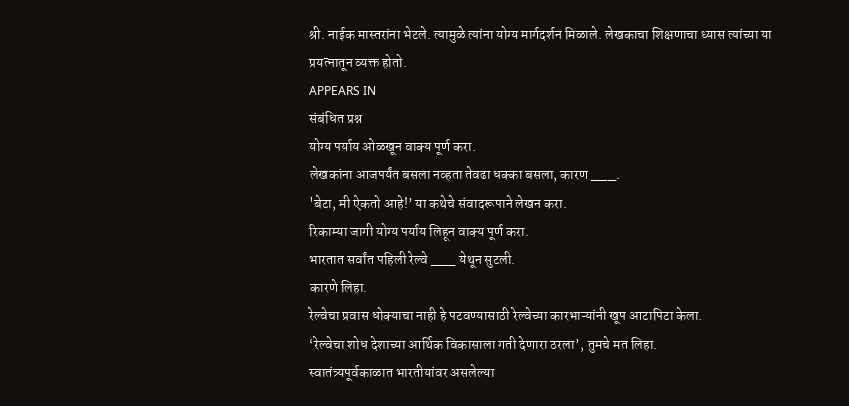श्री. नाईक मास्तरांना भेटले. त्यामुळे त्यांना योग्य मार्गदर्शन मिळाले. लेखकाचा शिक्षणाचा ध्यास त्यांच्या या प्रयत्नातून व्यक्त होतो.
APPEARS IN
संबंधित प्रश्न
योग्य पर्याय ओळखून वाक्य पूर्ण करा.
लेखकांना आजपर्यंत बसला नव्हता तेवढा धक्का बसला, कारण ___.
'बेटा, मी ऐकतो आहे!’ या कथेचे संवादरूपाने लेखन करा.
रिकाम्या जागी योग्य पर्याय लिहून वाक्य पूर्ण करा.
भारतात सर्वांत पहिली रेल्वे ___ येथून सुटली.
कारणे लिहा.
रेल्वेचा प्रवास धोक्याचा नाही हे पटवण्यासाठी रेल्वेच्या कारभाऱ्यांनी खूप आटापिटा केला.
‘रेल्वेचा शोध देशाच्या आर्थिक विकासाला गती देणारा ठरला’, तुमचे मत लिहा.
स्वातंत्र्यपूर्वकाळात भारतीयांवर असलेल्या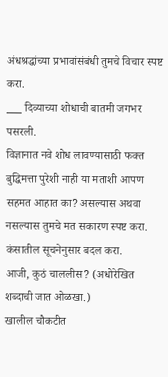अंधश्रद्धांच्या प्रभावांसंबंधी तुमचे विचार स्पष्ट करा.
___ दिव्याच्या शोधाची बातमी जगभर पसरली.
विज्ञानात नवे शोध लावण्यासाठी फक्त बुद्धिमत्ता पुरेशी नाही या मताशी आपण सहमत आहात का? असल्यास अथवा नसल्यास तुमचे मत सकारण स्पष्ट करा.
कंसातील सूचनेनुसार बदल करा.
आजी, कुठं चाललीस? (अधोरेखित शब्दाची जात ओळखा.)
खालील चौकटीत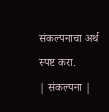संकल्पनाचा अर्थ स्पष्ट करा.
| संकल्पना |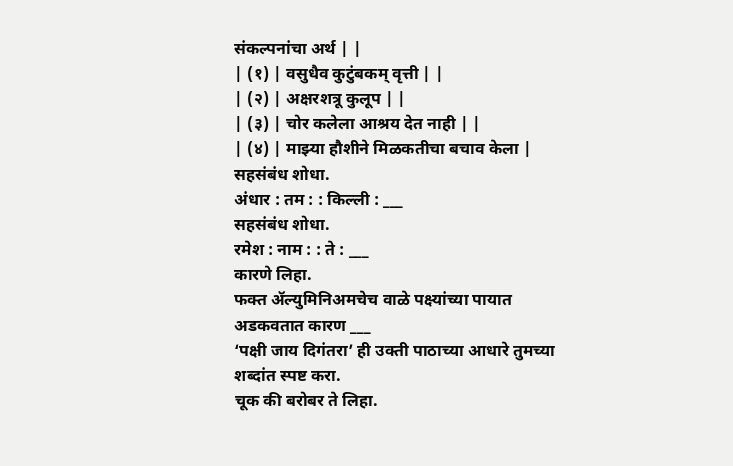संकल्पनांचा अर्थ | |
| (१) | वसुधैव कुटुंबकम् वृत्ती | |
| (२) | अक्षरशत्रू कुलूप | |
| (३) | चोर कलेला आश्रय देत नाही | |
| (४) | माझ्या हौशीने मिळकतीचा बचाव केला |
सहसंबंध शोधा.
अंधार : तम : : किल्ली : ___
सहसंबंध शोधा.
रमेश : नाम : : ते : ___
कारणे लिहा.
फक्त ॲल्युमिनिअमचेच वाळे पक्ष्यांच्या पायात अडकवतात कारण ___
‘पक्षी जाय दिगंतरा’ ही उक्ती पाठाच्या आधारे तुमच्या शब्दांत स्पष्ट करा.
चूक की बरोबर ते लिहा.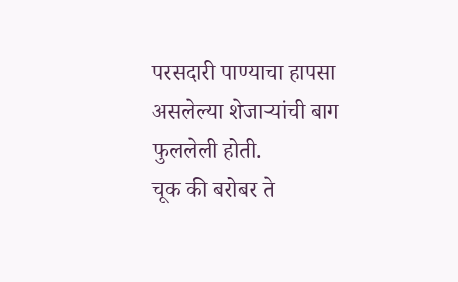परसदारी पाण्याचा हापसा असलेल्या शेजाऱ्यांची बाग फुललेली होती.
चूक की बरोबर ते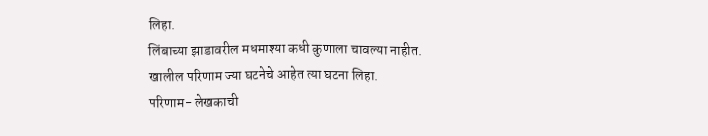लिहा.
लिंबाच्या झाडावरील मधमाश्या कधी कुणाला चावल्या नाहीत.
खालील परिणाम ज्या घटनेचे आहेत त्या घटना लिहा.
परिणाम- लेखकाची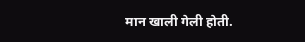मान खाली गेली होती.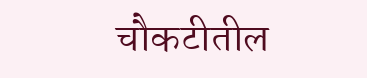चौकटीतील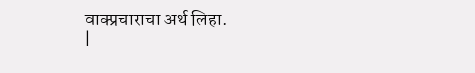वाक्प्रचाराचा अर्थ लिहा.
|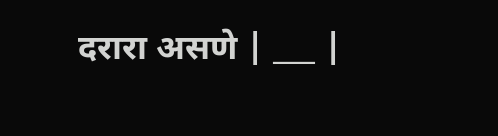दरारा असणे | ___ |